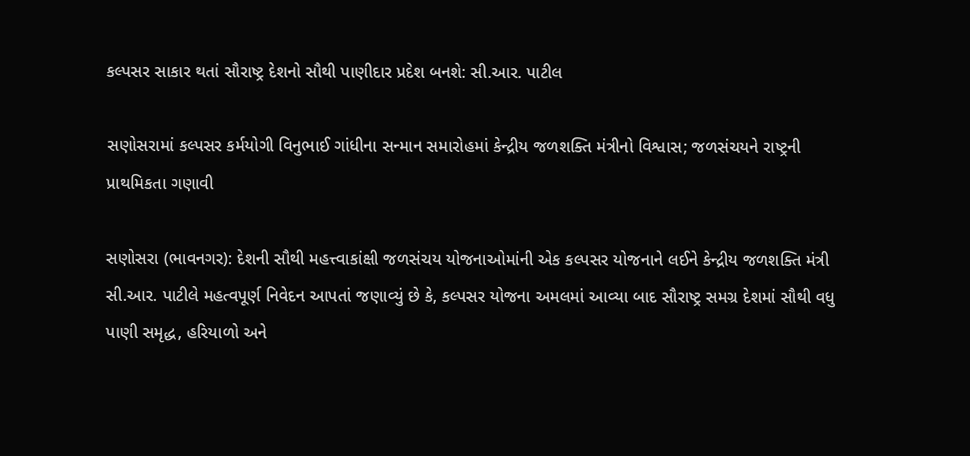કલ્પસર સાકાર થતાં સૌરાષ્ટ્ર દેશનો સૌથી પાણીદાર પ્રદેશ બનશે: સી.આર. પાટીલ

સણોસરામાં કલ્પસર કર્મયોગી વિનુભાઈ ગાંધીના સન્માન સમારોહમાં કેન્દ્રીય જળશક્તિ મંત્રીનો વિશ્વાસ; જળસંચયને રાષ્ટ્રની પ્રાથમિકતા ગણાવી

સણોસરા (ભાવનગર): દેશની સૌથી મહત્ત્વાકાંક્ષી જળસંચય યોજનાઓમાંની એક કલ્પસર યોજનાને લઈને કેન્દ્રીય જળશક્તિ મંત્રી સી.આર. પાટીલે મહત્વપૂર્ણ નિવેદન આપતાં જણાવ્યું છે કે, કલ્પસર યોજના અમલમાં આવ્યા બાદ સૌરાષ્ટ્ર સમગ્ર દેશમાં સૌથી વધુ પાણી સમૃદ્ધ, હરિયાળો અને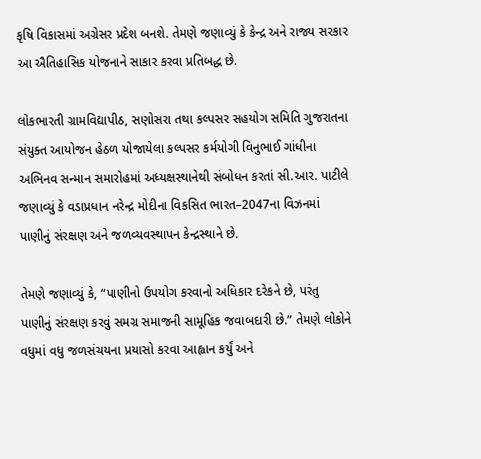કૃષિ વિકાસમાં અગ્રેસર પ્રદેશ બનશે. તેમણે જણાવ્યું કે કેન્દ્ર અને રાજ્ય સરકાર આ ઐતિહાસિક યોજનાને સાકાર કરવા પ્રતિબદ્ધ છે.

લોકભારતી ગ્રામવિદ્યાપીઠ, સણોસરા તથા કલ્પસર સહયોગ સમિતિ ગુજરાતના સંયુક્ત આયોજન હેઠળ યોજાયેલા કલ્પસર કર્મયોગી વિનુભાઈ ગાંધીના અભિનવ સન્માન સમારોહમાં અધ્યક્ષસ્થાનેથી સંબોધન કરતાં સી.આર. પાટીલે જણાવ્યું કે વડાપ્રધાન નરેન્દ્ર મોદીના વિકસિત ભારત–2047ના વિઝનમાં પાણીનું સંરક્ષણ અને જળવ્યવસ્થાપન કેન્દ્રસ્થાને છે.

તેમણે જણાવ્યું કે, “પાણીનો ઉપયોગ કરવાનો અધિકાર દરેકને છે, પરંતુ પાણીનું સંરક્ષણ કરવું સમગ્ર સમાજની સામૂહિક જવાબદારી છે.” તેમણે લોકોને વધુમાં વધુ જળસંચયના પ્રયાસો કરવા આહ્વાન કર્યું અને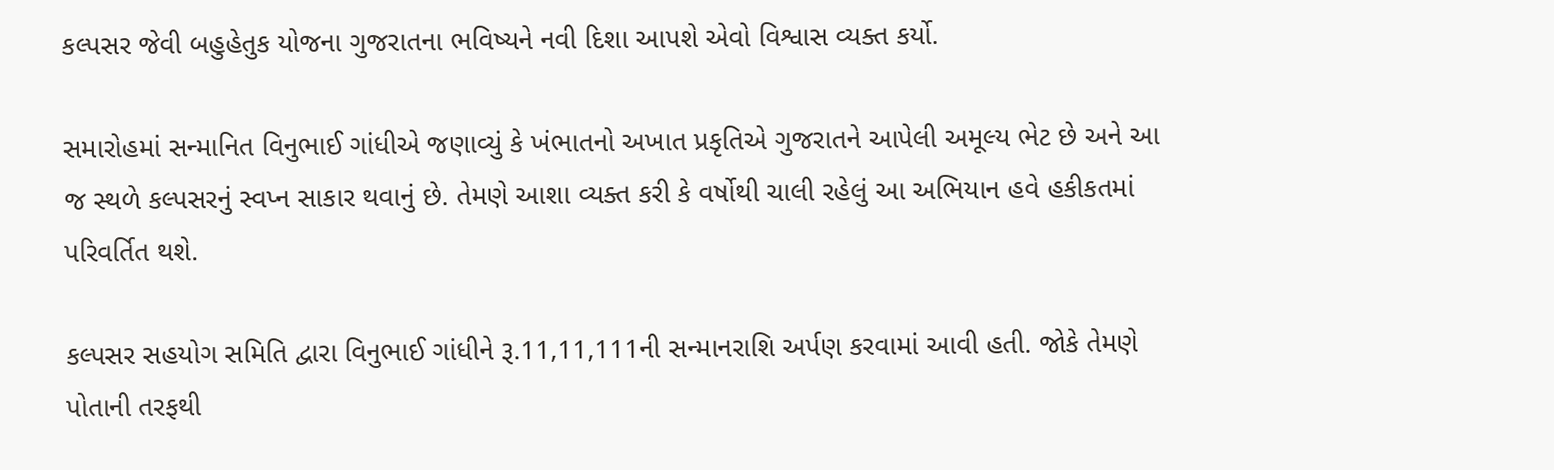કલ્પસર જેવી બહુહેતુક યોજના ગુજરાતના ભવિષ્યને નવી દિશા આપશે એવો વિશ્વાસ વ્યક્ત કર્યો.

સમારોહમાં સન્માનિત વિનુભાઈ ગાંધીએ જણાવ્યું કે ખંભાતનો અખાત પ્રકૃતિએ ગુજરાતને આપેલી અમૂલ્ય ભેટ છે અને આ જ સ્થળે કલ્પસરનું સ્વપ્ન સાકાર થવાનું છે. તેમણે આશા વ્યક્ત કરી કે વર્ષોથી ચાલી રહેલું આ અભિયાન હવે હકીકતમાં પરિવર્તિત થશે.

કલ્પસર સહયોગ સમિતિ દ્વારા વિનુભાઈ ગાંધીને રૂ.11,11,111ની સન્માનરાશિ અર્પણ કરવામાં આવી હતી. જોકે તેમણે પોતાની તરફથી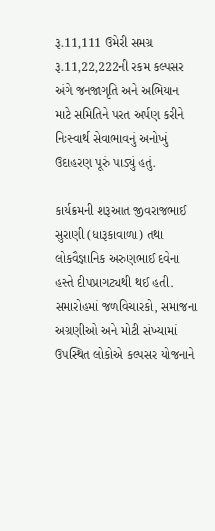રૂ.11,111 ઉમેરી સમગ્ર રૂ.11,22,222ની રકમ કલ્પસર અંગે જનજાગૃતિ અને અભિયાન માટે સમિતિને પરત અર્પણ કરીને નિઃસ્વાર્થ સેવાભાવનું અનોખું ઉદાહરણ પૂરું પાડ્યું હતું.

કાર્યક્રમની શરૂઆત જીવરાજભાઈ સુરાણી (ધારૂકાવાળા) તથા લોકવૈજ્ઞાનિક અરુણભાઈ દવેના હસ્તે દીપપ્રાગટ્યથી થઈ હતી. સમારોહમાં જળવિચારકો, સમાજના અગ્રણીઓ અને મોટી સંખ્યામાં ઉપસ્થિત લોકોએ કલ્પસર યોજનાને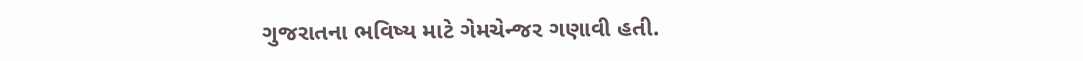ગુજરાતના ભવિષ્ય માટે ગેમચેન્જર ગણાવી હતી.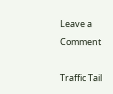Leave a Comment

Traffic Tail